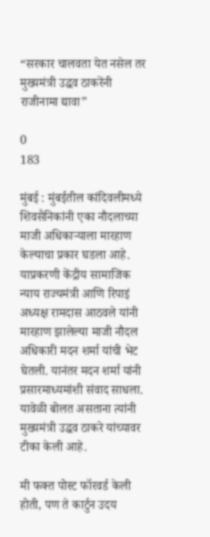“सरकार चालवता येत नसेल तर मुख्यमंत्री उद्धव ठाकरेंनी राजीनामा द्यावा”

0
183

मुंबई : मुंबईतील कांदिवलीमध्ये शिवसैनिकांनी एका नौदलाच्या माजी अधिकाऱ्याला मारहाण केल्याचा प्रकार घडला आहे. याप्रकरणी केंद्रीय सामाजिक न्याय राज्यमंत्री आणि रिपाइं अध्यक्ष रामदास आठवले यांनी मारहाण झालेल्या माजी नौदल अधिकारी मदन शर्मा यांची भेट घेतली. यानंतर मदन शर्मा यांनी प्रसारमाध्यमांशी संवाद साधला. यावेळी बोलत असताना त्यांनी मुख्यमंत्री उद्धव ठाकरे यांच्यावर टीका केली आहे.

मी फक्त पोस्ट फॉरवर्ड केली होती, पण ते कार्टुन उदय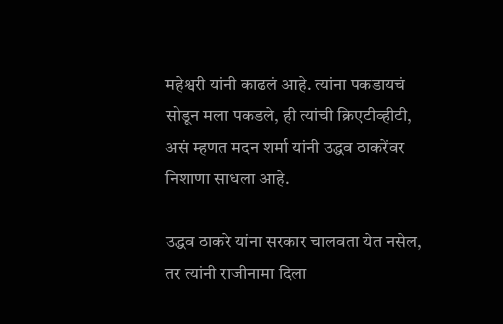महेश्वरी यांनी काढलं आहे. त्यांना पकडायचं सोडून मला पकडले, ही त्यांची क्रिएटीव्हीटी, असं म्हणत मदन शर्मा यांनी उद्धव ठाकरेंवर निशाणा साधला आहे.

उद्धव ठाकरे यांना सरकार चालवता येत नसेल, तर त्यांनी राजीनामा दिला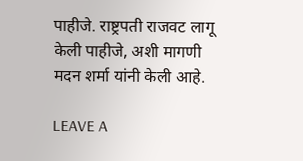पाहीजे. राष्ट्रपती राजवट लागू केली पाहीजे, अशी मागणी मदन शर्मा यांनी केली आहे.

LEAVE A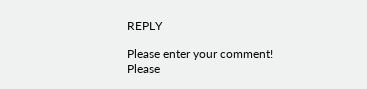REPLY

Please enter your comment!
Please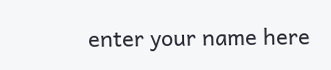enter your name here